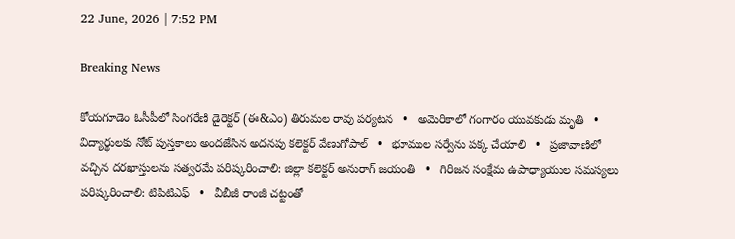22 June, 2026 | 7:52 PM

Breaking News

కోయగూడెం ఓసీపీలో సింగరేణి డైరెక్టర్ (ఈ&ఎం) తిరుమల రావు పర్యటన   •   అమెరికాలో గంగారం యువకుడు మృతి   •   విద్యార్థులకు నోట్ పుస్తకాలు అందజేసిన అదనపు కలెక్టర్ వేణుగోపాల్   •   భూముల సర్వేను పక్క చేయాలి   •   ప్రజావాణిలో వచ్చిన దరఖాస్తులను సత్వరమే పరిష్కరించాలి: జిల్లా కలెక్టర్ అనురాగ్ జయంతి   •   గిరిజన సంక్షేమ ఉపాధ్యాయుల సమస్యలు పరిష్కరించాలి: టిపిటిఎఫ్   •   వీబీజీ రాంజీ చట్టంతో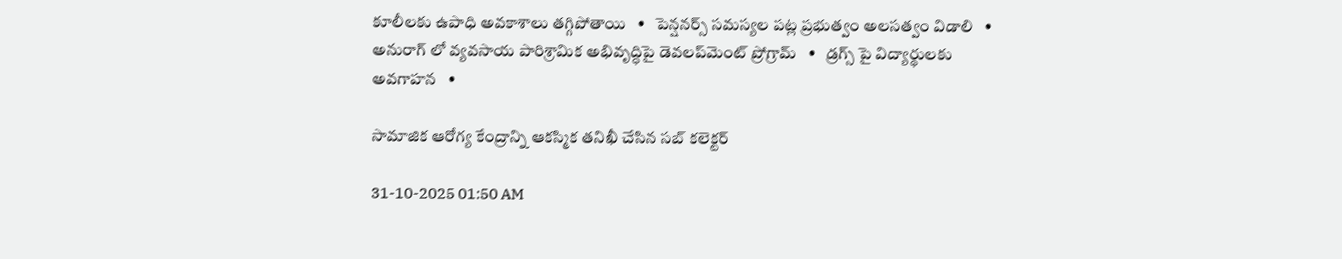కూలీలకు ఉపాధి అవకాశాలు తగ్గిపోతాయి   •   పెన్షనర్స్ సమస్యల పట్ల ప్రభుత్వం అలసత్వం విడాలి   •   అనురాగ్ లో వ్యవసాయ పారిశ్రామిక అభివృద్ధిపై డెవలప్‌మెంట్ ప్రోగ్రామ్   •   డ్రగ్స్ పై విద్యార్థులకు అవగాహన   •

సామాజిక ఆరోగ్య కేంద్రాన్ని ఆకస్మిక తనిఖీ చేసిన సబ్ కలెక్టర్

31-10-2025 01:50 AM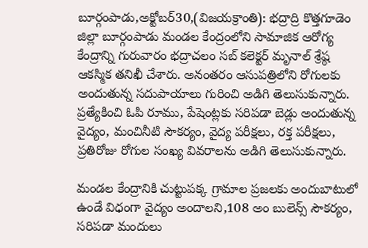బూర్గంపాడు,అక్టోబర్30,(విజయక్రాంతి): భద్రాద్రి కొత్తగూడెం జిల్లా బూర్గంపాడు మండల కేంద్రంలోని సామాజిక ఆరోగ్య కేంద్రాన్ని గురువారం భద్రాచలం సబ్ కలెక్టర్ మృనాల్ శ్రేష్ఠ ఆకస్మిక తనిఖీ చేశారు. అనంతరం ఆసుపత్రిలోని రోగులకు అందుతున్న సదుపాయాలు గురించి అడిగి తెలుసుకున్నారు. ప్రత్యేకించి ఓపి రూము, పేషెంట్లకు సరిపడా బెడ్లు అందుతున్న వైద్యం, మంచినీటి సౌకర్యం, వైద్య పరీక్షలు, రక్త పరీక్షలు, ప్రతిరోజు రోగుల సంఖ్య వివరాలను అడిగి తెలుసుకున్నారు.

మండల కేంద్రానికి చుట్టుపక్క గ్రామాల ప్రజలకు అందుబాటులో ఉండే విధంగా వైద్యం అందాలని,108 అం బులెన్స్ సౌకర్యం, సరిపడా మందులు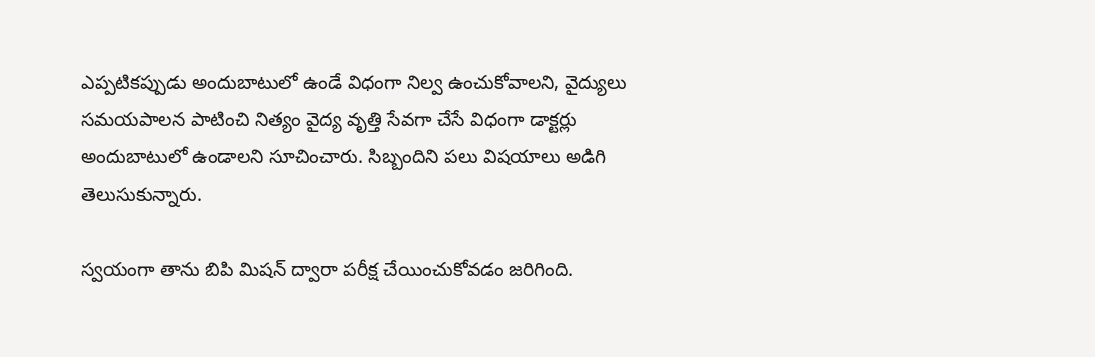ఎప్పటికప్పుడు అందుబాటులో ఉండే విధంగా నిల్వ ఉంచుకోవాలని, వైద్యులు సమయపాలన పాటించి నిత్యం వైద్య వృత్తి సేవగా చేసే విధంగా డాక్టర్లు అందుబాటులో ఉండాలని సూచించారు. సిబ్బందిని పలు విషయాలు అడిగి తెలుసుకున్నారు.

స్వయంగా తాను బిపి మిషన్ ద్వారా పరీక్ష చేయించుకోవడం జరిగింది.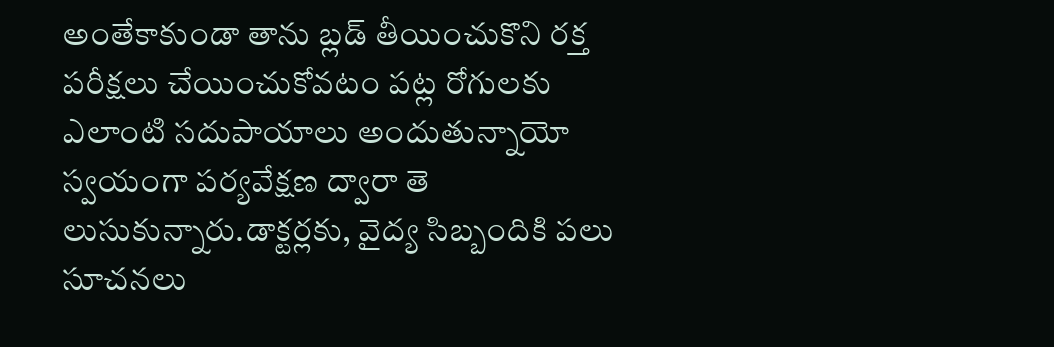అంతేకాకుండా తాను బ్లడ్ తీయించుకొని రక్త పరీక్షలు చేయించుకోవటం పట్ల రోగులకు ఎలాంటి సదుపాయాలు అందుతున్నాయో స్వయంగా పర్యవేక్షణ ద్వారా తె లుసుకున్నారు.డాక్టర్లకు, వైద్య సిబ్బందికి పలు సూచనలు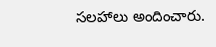సలహాలు అందించారు.